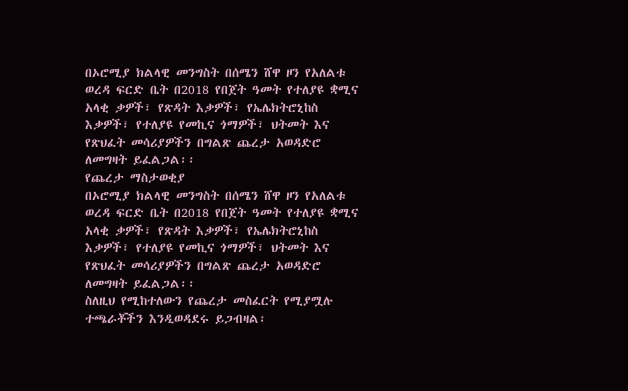በኦሮሚያ ክልላዊ መንግስት በሰሜን ሸዋ ዞን የአለልቱ ወረዳ ፍርድ ቤት በ2018 የበጀት ዓመት የተለያዩ ቋሚና አላቂ ቃዎች፣ የጽዳት እቃዎች፣ የኤሌክትሮኒከስ እቃዎች፣ የተለያዩ የመኪና ጎማዎች፣ ህትመት እና የጽህፈት መሳሪያዎችን በግልጽ ጨረታ አወዳድሮ ለመግዛት ይፈልጋል፡፡
የጨረታ ማስታወቂያ
በኦሮሚያ ክልላዊ መንግስት በሰሜን ሸዋ ዞን የአለልቱ ወረዳ ፍርድ ቤት በ2018 የበጀት ዓመት የተለያዩ ቋሚና አላቂ ቃዎች፣ የጽዳት እቃዎች፣ የኤሌክትሮኒከስ እቃዎች፣ የተለያዩ የመኪና ጎማዎች፣ ህትመት እና የጽህፈት መሳሪያዎችን በግልጽ ጨረታ አወዳድሮ ለመግዛት ይፈልጋል፡፡
ስለዚህ የሚከተለውን የጨረታ መስፈርት የሚያሟሉ ተጫራቾችን እንዲወዳደሩ ይጋብዛል፡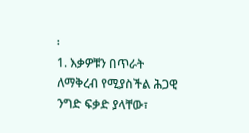፡
1. እቃዎቹን በጥራት ለማቅረብ የሚያስችል ሕጋዊ ንግድ ፍቃድ ያላቸው፣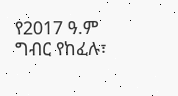የ2017 ዓ.ም ግብር የከፈሉ፣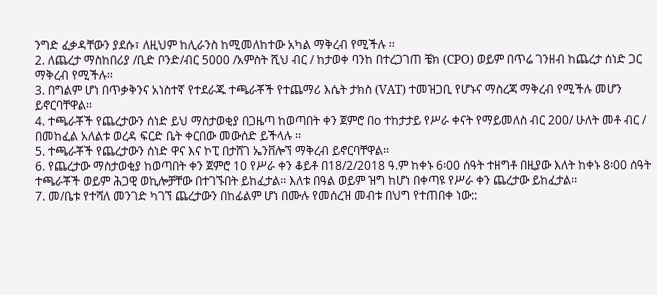ንግድ ፈቃዳቸውን ያደሱ፣ ለዚህም ከሊራንስ ከሚመለከተው አካል ማቅረብ የሚችሉ ፡፡
2. ለጨረታ ማስከበሪያ /ቢድ ቦንድ/ብር 5000 /አምስት ሺህ ብር / ከታወቀ ባንከ በተረጋገጠ ቼክ (CPO) ወይም በጥሬ ገንዘብ ከጨረታ ሰነድ ጋር ማቅረብ የሚችሉ፡፡
3. በግልም ሆነ በጥቃቅንና አነስተኛ የተደራጁ ተጫራቾች የተጨማሪ እሴት ታክስ (VAT) ተመዝጋቢ የሆኑና ማስረጃ ማቅረብ የሚችሉ መሆን ይኖርባቸዋል፡፡
4. ተጫራቾች የጨረታውን ሰነድ ይህ ማስታወቂያ በጋዜጣ ከወጣበት ቀን ጀምሮ በo ተከታታይ የሥራ ቀናት የማይመለስ ብር 200/ ሁለት መቶ ብር / በመከፈል አለልቱ ወረዳ ፍርድ ቤት ቀርበው መውሰድ ይችላሉ ፡፡
5. ተጫራቾች የጨረታውን ሰነድ ዋና እና ኮፒ በታሸገ ኤንቨሎኘ ማቅረብ ይኖርባቸዋል፡፡
6. የጨረታው ማስታወቂያ ከወጣበት ቀን ጀምሮ 10 የሥራ ቀን ቆይቶ በ18/2/2018 ዓ.ም ከቀኑ 6፡00 ሰዓት ተዘግቶ በዚያው እለት ከቀኑ 8፡00 ሰዓት ተጫራቾች ወይም ሕጋዊ ወኪሎቻቸው በተገኙበት ይከፈታል፡፡ እለቱ በዓል ወይም ዝግ ከሆነ በቀጣዩ የሥራ ቀን ጨረታው ይከፈታል፡፡
7. መ/ቤቱ የተሻለ መንገድ ካገኘ ጨረታውን በከፊልም ሆነ በሙሉ የመሰረዝ መብቱ በህግ የተጠበቀ ነው::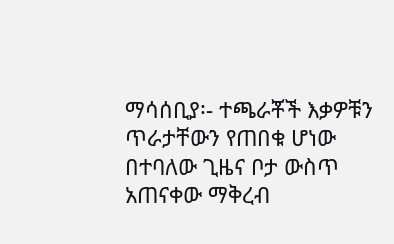ማሳሰቢያ፡- ተጫራቾች እቃዎቹን ጥራታቸውን የጠበቁ ሆነው በተባለው ጊዜና ቦታ ውስጥ አጠናቀው ማቅረብ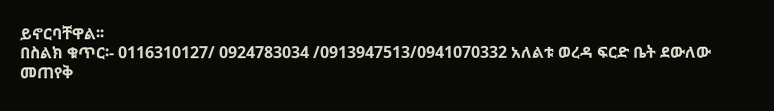ይኖርባቸዋል፡፡
በስልክ ቁጥር፡- 0116310127/ 0924783034 /0913947513/0941070332 አለልቱ ወረዳ ፍርድ ቤት ደውለው መጠየቅ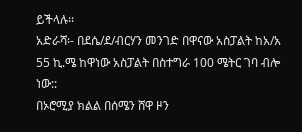ይችላሉ፡፡
አድራሻ፡- በደሴ/ደ/ብርሃን መንገድ በዋናው አስፓልት ከአ/አ 55 ኪ.ሜ ከዋነው አስፓልት በስተግራ 100 ሜትር ገባ ብሎ ነው::
በኦሮሚያ ክልል በሰሜን ሸዋ ዞን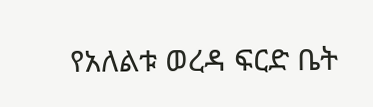የአለልቱ ወረዳ ፍርድ ቤት